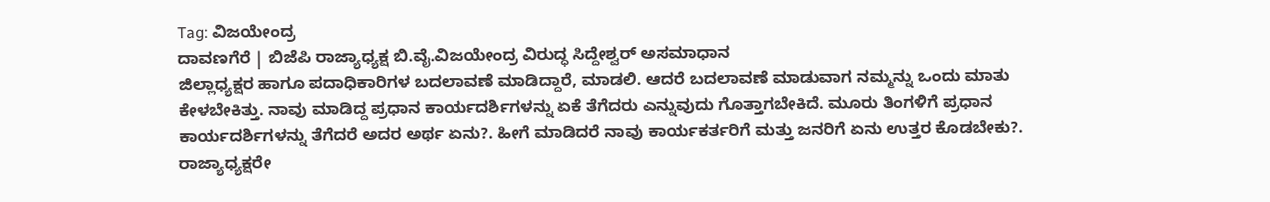Tag: ವಿಜಯೇಂದ್ರ
ದಾವಣಗೆರೆ | ಬಿಜೆಪಿ ರಾಜ್ಯಾಧ್ಯಕ್ಷ ಬಿ.ವೈ.ವಿಜಯೇಂದ್ರ ವಿರುದ್ಧ ಸಿದ್ದೇಶ್ವರ್ ಅಸಮಾಧಾನ
ಜಿಲ್ಲಾಧ್ಯಕ್ಷರ ಹಾಗೂ ಪದಾಧಿಕಾರಿಗಳ ಬದಲಾವಣೆ ಮಾಡಿದ್ದಾರೆ, ಮಾಡಲಿ. ಆದರೆ ಬದಲಾವಣೆ ಮಾಡುವಾಗ ನಮ್ಮನ್ನು ಒಂದು ಮಾತು ಕೇಳಬೇಕಿತ್ತು. ನಾವು ಮಾಡಿದ್ದ ಪ್ರಧಾನ ಕಾರ್ಯದರ್ಶಿಗಳನ್ನು ಏಕೆ ತೆಗೆದರು ಎನ್ನುವುದು ಗೊತ್ತಾಗಬೇಕಿದೆ. ಮೂರು ತಿಂಗಳಿಗೆ ಪ್ರಧಾನ ಕಾರ್ಯದರ್ಶಿಗಳನ್ನು ತೆಗೆದರೆ ಅದರ ಅರ್ಥ ಏನು?. ಹೀಗೆ ಮಾಡಿದರೆ ನಾವು ಕಾರ್ಯಕರ್ತರಿಗೆ ಮತ್ತು ಜನರಿಗೆ ಏನು ಉತ್ತರ ಕೊಡಬೇಕು?. ರಾಜ್ಯಾಧ್ಯಕ್ಷರೇ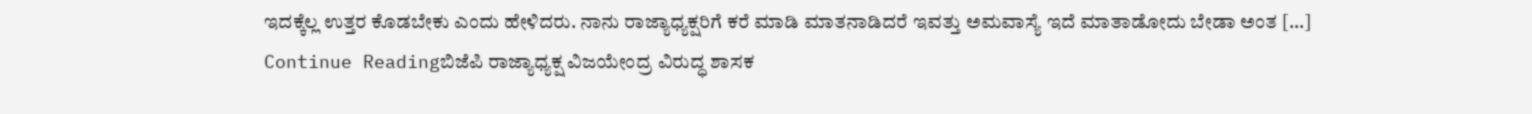ಇದಕ್ಕೆಲ್ಲ ಉತ್ತರ ಕೊಡಬೇಕು ಎಂದು ಹೇಳಿದರು. ನಾನು ರಾಜ್ಯಾಧ್ಯಕ್ಷರಿಗೆ ಕರೆ ಮಾಡಿ ಮಾತನಾಡಿದರೆ ಇವತ್ತು ಅಮವಾಸ್ಯೆ ಇದೆ ಮಾತಾಡೋದು ಬೇಡಾ ಅಂತ […]
Continue Readingಬಿಜೆಪಿ ರಾಜ್ಯಾಧ್ಯಕ್ಷ ವಿಜಯೇಂದ್ರ ವಿರುದ್ಧ ಶಾಸಕ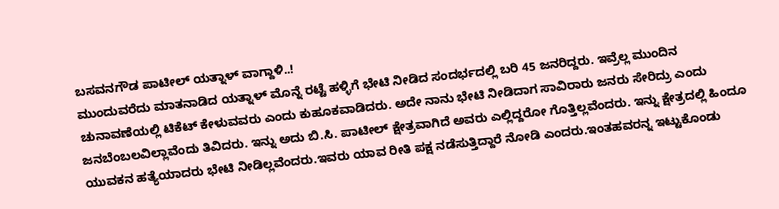ಬಸವನಗೌಡ ಪಾಟೀಲ್ ಯತ್ನಾಳ್ ವಾಗ್ದಾಳಿ..!
ಮುಂದುವರೆದು ಮಾತನಾಡಿದ ಯತ್ನಾಳ್ ಮೊನ್ನೆ ರಟ್ಟೆ ಹಳ್ಳಿಗೆ ಭೇಟಿ ನೀಡಿದ ಸಂದರ್ಭದಲ್ಲಿ ಬರಿ 45 ಜನರಿದ್ದರು. ಇವ್ರೆಲ್ಲ ಮುಂದಿನ ಚುನಾವಣೆಯಲ್ಲಿ ಟಿಕೆಟ್ ಕೇಳುವವರು ಎಂದು ಕುಹೂಕವಾಡಿದರು. ಅದೇ ನಾನು ಭೇಟಿ ನೀಡಿದಾಗ ಸಾವಿರಾರು ಜನರು ಸೇರಿದ್ರು ಎಂದು ಜನಬೆಂಬಲವಿಲ್ಲಾವೆಂದು ತಿವಿದರು. ಇನ್ನು ಅದು ಬಿ.ಸಿ. ಪಾಟೀಲ್ ಕ್ಷೇತ್ರವಾಗಿದೆ ಅವರು ಎಲ್ಲಿದ್ದರೋ ಗೊತ್ತಿಲ್ಲವೆಂದರು. ಇನ್ನು ಕ್ಷೇತ್ರದಲ್ಲಿ ಹಿಂದೂ ಯುವಕನ ಹತ್ಯೆಯಾದರು ಭೇಟಿ ನೀಡಿಲ್ಲವೆಂದರು.ಇವರು ಯಾವ ರೀತಿ ಪಕ್ಷ ನಡೆಸುತ್ತಿದ್ದಾರೆ ನೋಡಿ ಎಂದರು.ಇಂತಹವರನ್ನ ಇಟ್ಟುಕೊಂಡು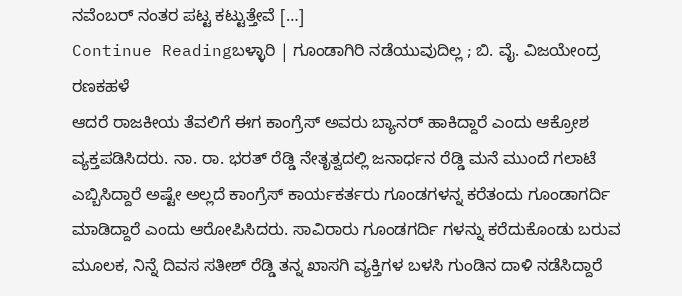ನವೆಂಬರ್ ನಂತರ ಪಟ್ಟ ಕಟ್ಟುತ್ತೇವೆ […]
Continue Readingಬಳ್ಳಾರಿ | ಗೂಂಡಾಗಿರಿ ನಡೆಯುವುದಿಲ್ಲ ; ಬಿ. ವೈ. ವಿಜಯೇಂದ್ರ ರಣಕಹಳೆ
ಆದರೆ ರಾಜಕೀಯ ತೆವಲಿಗೆ ಈಗ ಕಾಂಗ್ರೆಸ್ ಅವರು ಬ್ಯಾನರ್ ಹಾಕಿದ್ದಾರೆ ಎಂದು ಆಕ್ರೋಶ ವ್ಯಕ್ತಪಡಿಸಿದರು. ನಾ. ರಾ. ಭರತ್ ರೆಡ್ಡಿ ನೇತೃತ್ವದಲ್ಲಿ ಜನಾರ್ಧನ ರೆಡ್ಡಿ ಮನೆ ಮುಂದೆ ಗಲಾಟೆ ಎಬ್ಬಿಸಿದ್ದಾರೆ ಅಷ್ಟೇ ಅಲ್ಲದೆ ಕಾಂಗ್ರೆಸ್ ಕಾರ್ಯಕರ್ತರು ಗೂಂಡಗಳನ್ನ ಕರೆತಂದು ಗೂಂಡಾಗರ್ದಿ ಮಾಡಿದ್ದಾರೆ ಎಂದು ಆರೋಪಿಸಿದರು. ಸಾವಿರಾರು ಗೂಂಡಗರ್ದಿ ಗಳನ್ನು ಕರೆದುಕೊಂಡು ಬರುವ ಮೂಲಕ, ನಿನ್ನೆ ದಿವಸ ಸತೀಶ್ ರೆಡ್ಡಿ ತನ್ನ ಖಾಸಗಿ ವ್ಯಕ್ತಿಗಳ ಬಳಸಿ ಗುಂಡಿನ ದಾಳಿ ನಡೆಸಿದ್ದಾರೆ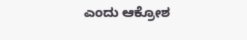ಎಂದು ಆಕ್ರೋಶ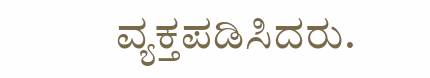ವ್ಯಕ್ತಪಡಿಸಿದರು.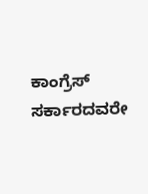ಕಾಂಗ್ರೆಸ್ ಸರ್ಕಾರದವರೇ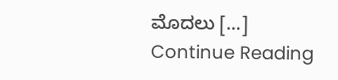ಮೊದಲು […]
Continue Reading